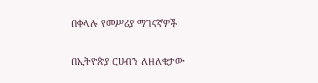በቀላሉ የመሥሪያ ማገናኛዎች

በኢትዮጵያ ርሀብን ለዘለቄታው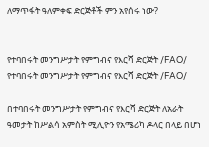ለማጥፋት ዓለምቀፍ ድርጅቶች ምን አየሰሩ ነው?


የተባበሩት መንግሥታት የምግብና የእርሻ ድርጅት /FAO/
የተባበሩት መንግሥታት የምግብና የእርሻ ድርጅት /FAO/

በተባበሩት መንግሥታት የምግብና የእርሻ ድርጅት ለአራት ዓመታት ከሥልሳ አምስት ሚሊዮን የአሜሪካ ዶላር በላይ በሆነ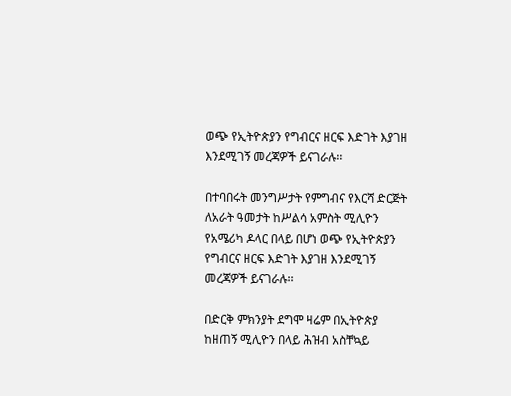ወጭ የኢትዮጵያን የግብርና ዘርፍ እድገት እያገዘ እንደሚገኝ መረጃዎች ይናገራሉ፡፡

በተባበሩት መንግሥታት የምግብና የእርሻ ድርጅት ለአራት ዓመታት ከሥልሳ አምስት ሚሊዮን የአሜሪካ ዶላር በላይ በሆነ ወጭ የኢትዮጵያን የግብርና ዘርፍ እድገት እያገዘ እንደሚገኝ መረጃዎች ይናገራሉ፡፡

በድርቅ ምክንያት ደግሞ ዛሬም በኢትዮጵያ ከዘጠኝ ሚሊዮን በላይ ሕዝብ አስቸኳይ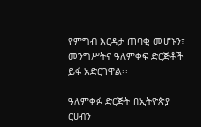የምግብ እርዳታ ጠባቂ መሆኑን፣ መንግሥትና ዓለምቀፍ ድርጅቶች ይፋ አድርገዋል፡፡

ዓለምቀፉ ድርጅት በኢትዮጵያ ርሀብን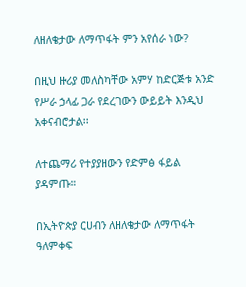ለዘለቄታው ለማጥፋት ምን አየሰራ ነው?

በዚህ ዙሪያ መለስካቸው አምሃ ከድርጅቱ አንድ የሥራ ኃላፊ ጋራ የደረገውን ውይይት እንዲህ አቀናብሮታል፡፡

ለተጨማሪ የተያያዘውን የድምፅ ፋይል ያዳምጡ።

በኢትዮጵያ ርሀብን ለዘለቄታው ለማጥፋት ዓለምቀፍ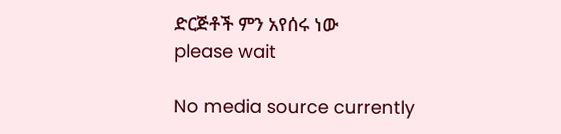ድርጅቶች ምን አየሰሩ ነው
please wait

No media source currently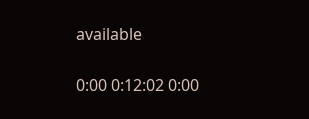available

0:00 0:12:02 0:00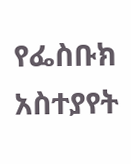የፌስቡክ አስተያየት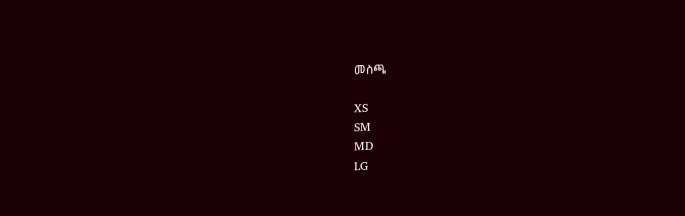መስጫ

XS
SM
MD
LG